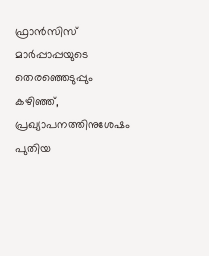ഫ്രാൻസിസ് മാർപ്പാപ്പയുടെ തെരഞ്ഞെടുപ്പും കഴിഞ്ഞ്, പ്രഖ്യാപനത്തിനുശേഷം പുതിയ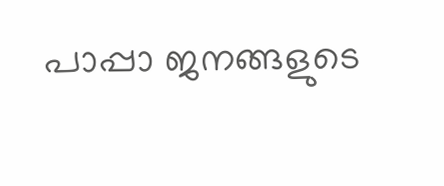പാപ്പാ ജനങ്ങളുടെ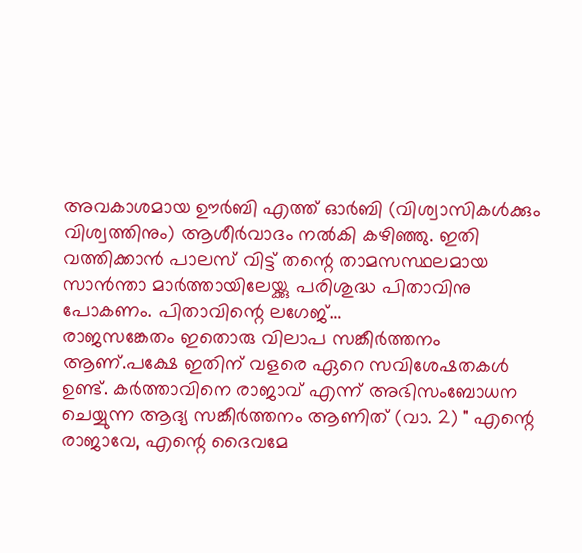അവകാശമായ ഊർബി എത്ത് ഓർബി (വിശ്വാസികൾക്കും വിശ്വത്തിനും) ആശീർവാദം നൽകി കഴിഞ്ഞു. ഇതി വത്തിക്കാൻ പാലസ് വിട്ട് തന്റെ താമസസ്ഥലമായ സാൻന്താ മാർത്തായിലേയ്ക്കു പരിശുദ്ധ പിതാവിനു പോകണം. പിതാവിന്റെ ലഗേജ്…
രാജസങ്കേതം ഇതൊരു വിലാപ സങ്കീർത്തനം ആണ്.പക്ഷേ ഇതിന് വളരെ ഏറെ സവിശേഷതകൾ ഉണ്ട്. കർത്താവിനെ രാജാവ് എന്ന് അഭിസംബോധന ചെയ്യുന്ന ആദ്യ സങ്കീർത്തനം ആണിത് (വാ. 2) " എന്റെ രാജാവേ, എന്റെ ദൈവമേ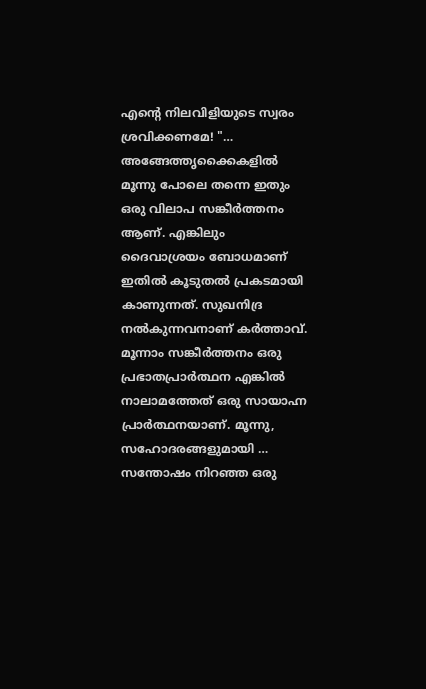എന്റെ നിലവിളിയുടെ സ്വരം ശ്രവിക്കണമേ! "…
അങ്ങേത്തൃക്കൈകളിൽ മൂന്നു പോലെ തന്നെ ഇതും ഒരു വിലാപ സങ്കീർത്തനം ആണ്. എങ്കിലും ദൈവാശ്രയം ബോധമാണ് ഇതിൽ കൂടുതൽ പ്രകടമായി കാണുന്നത്. സുഖനിദ്ര നൽകുന്നവനാണ് കർത്താവ്. മൂന്നാം സങ്കീർത്തനം ഒരു പ്രഭാതപ്രാർത്ഥന എങ്കിൽ നാലാമത്തേത് ഒരു സായാഹ്ന പ്രാർത്ഥനയാണ്. മൂന്നു, സഹോദരങ്ങളുമായി …
സന്തോഷം നിറഞ്ഞ ഒരു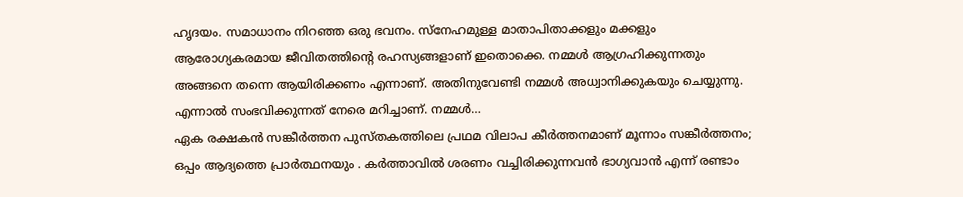ഹൃദയം. സമാധാനം നിറഞ്ഞ ഒരു ഭവനം. സ്നേഹമുള്ള മാതാപിതാക്കളും മക്കളും ആരോഗ്യകരമായ ജീവിതത്തിന്റെ രഹസ്യങ്ങളാണ് ഇതൊക്കെ. നമ്മൾ ആഗ്രഹിക്കുന്നതും അങ്ങനെ തന്നെ ആയിരിക്കണം എന്നാണ്. അതിനുവേണ്ടി നമ്മൾ അധ്വാനിക്കുകയും ചെയ്യുന്നു. എന്നാൽ സംഭവിക്കുന്നത് നേരെ മറിച്ചാണ്. നമ്മൾ…
ഏക രക്ഷകൻ സങ്കീർത്തന പുസ്തകത്തിലെ പ്രഥമ വിലാപ കീർത്തനമാണ് മൂന്നാം സങ്കീർത്തനം; ഒപ്പം ആദ്യത്തെ പ്രാർത്ഥനയും . കർത്താവിൽ ശരണം വച്ചിരിക്കുന്നവൻ ഭാഗ്യവാൻ എന്ന് രണ്ടാം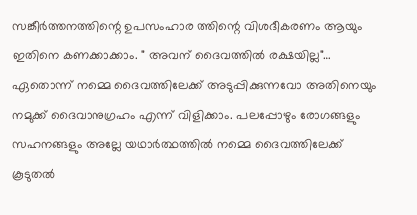സങ്കീർത്തനത്തിന്റെ ഉപസംഹാര ത്തിന്റെ വിശദീകരണം ആയും ഇതിനെ കണക്കാക്കാം. " അവന് ദൈവത്തിൽ രക്ഷയില്ല"…
ഏതൊന്ന് നമ്മെ ദൈവത്തിലേക്ക് അടുപ്പിക്കുന്നവോ അതിനെയും നമുക്ക് ദൈവാനുഗ്രഹം എന്ന് വിളിക്കാം. പലപ്പോഴും രോഗങ്ങളും സഹനങ്ങളും അല്ലേ യഥാർത്ഥത്തിൽ നമ്മെ ദൈവത്തിലേക്ക് കൂടുതൽ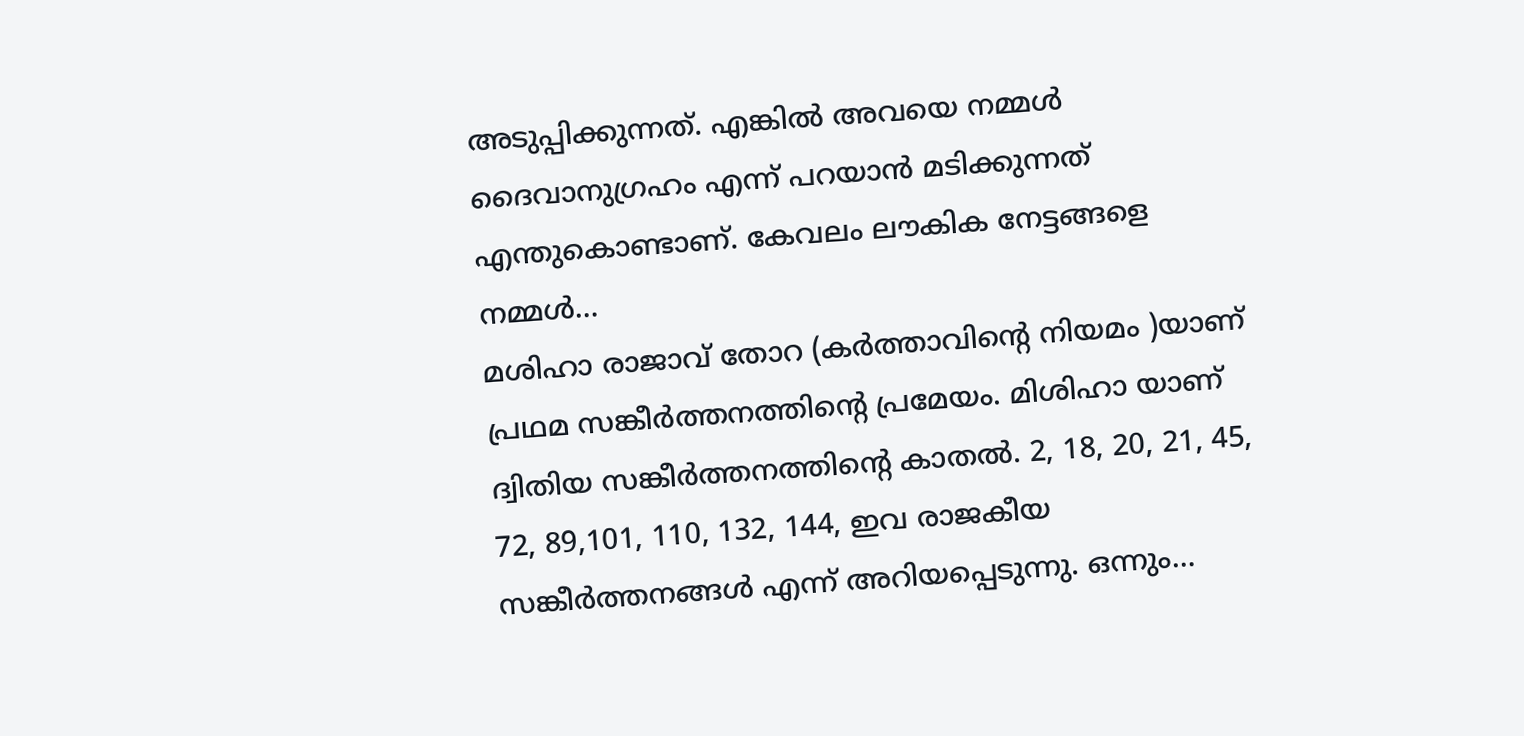അടുപ്പിക്കുന്നത്. എങ്കിൽ അവയെ നമ്മൾ ദൈവാനുഗ്രഹം എന്ന് പറയാൻ മടിക്കുന്നത് എന്തുകൊണ്ടാണ്. കേവലം ലൗകിക നേട്ടങ്ങളെ നമ്മൾ…
മശിഹാ രാജാവ് തോറ (കർത്താവിന്റെ നിയമം )യാണ് പ്രഥമ സങ്കീർത്തനത്തിന്റെ പ്രമേയം. മിശിഹാ യാണ് ദ്വിതിയ സങ്കീർത്തനത്തിന്റെ കാതൽ. 2, 18, 20, 21, 45, 72, 89,101, 110, 132, 144, ഇവ രാജകീയ സങ്കീർത്തനങ്ങൾ എന്ന് അറിയപ്പെടുന്നു. ഒന്നും…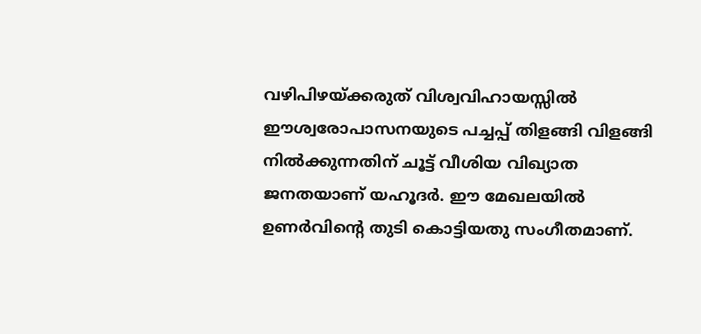വഴിപിഴയ്ക്കരുത് വിശ്വവിഹായസ്സിൽ ഈശ്വരോപാസനയുടെ പച്ചപ്പ് തിളങ്ങി വിളങ്ങി നിൽക്കുന്നതിന് ചൂട്ട് വീശിയ വിഖ്യാത ജനതയാണ് യഹൂദർ. ഈ മേഖലയിൽ ഉണർവിന്റെ തുടി കൊട്ടിയതു സംഗീതമാണ്.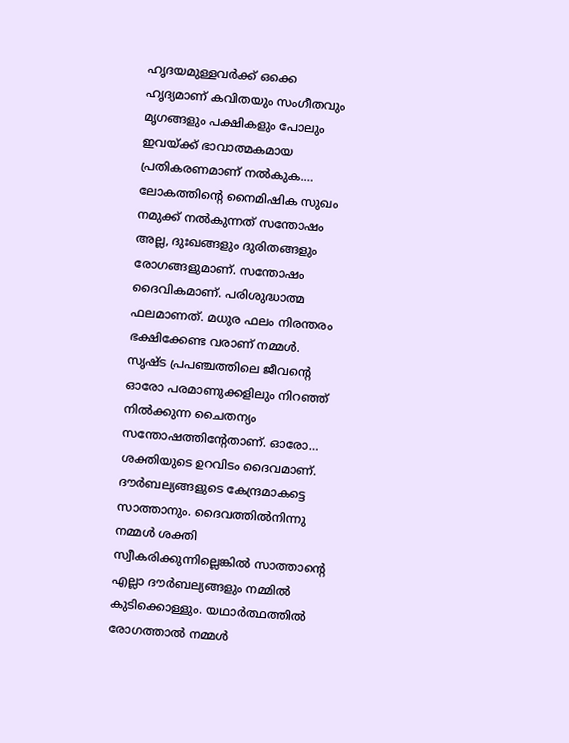ഹൃദയമുള്ളവർക്ക് ഒക്കെ ഹൃദ്യമാണ് കവിതയും സംഗീതവും മൃഗങ്ങളും പക്ഷികളും പോലും ഇവയ്ക്ക് ഭാവാത്മകമായ പ്രതികരണമാണ് നൽകുക.…
ലോകത്തിന്റെ നൈമിഷിക സുഖം നമുക്ക് നൽകുന്നത് സന്തോഷം അല്ല, ദുഃഖങ്ങളും ദുരിതങ്ങളും രോഗങ്ങളുമാണ്. സന്തോഷം ദൈവികമാണ്. പരിശുദ്ധാത്മ ഫലമാണത്. മധുര ഫലം നിരന്തരം ഭക്ഷിക്കേണ്ട വരാണ് നമ്മൾ. സൃഷ്ട പ്രപഞ്ചത്തിലെ ജീവന്റെ ഓരോ പരമാണുക്കളിലും നിറഞ്ഞ് നിൽക്കുന്ന ചൈതന്യം സന്തോഷത്തിന്റേതാണ്. ഓരോ…
ശക്തിയുടെ ഉറവിടം ദൈവമാണ്. ദൗർബല്യങ്ങളുടെ കേന്ദ്രമാകട്ടെ സാത്താനും. ദൈവത്തിൽനിന്നു നമ്മൾ ശക്തി സ്വീകരിക്കുന്നില്ലെങ്കിൽ സാത്താന്റെ എല്ലാ ദൗർബല്യങ്ങളും നമ്മിൽ കുടിക്കൊള്ളും. യഥാർത്ഥത്തിൽ രോഗത്താൽ നമ്മൾ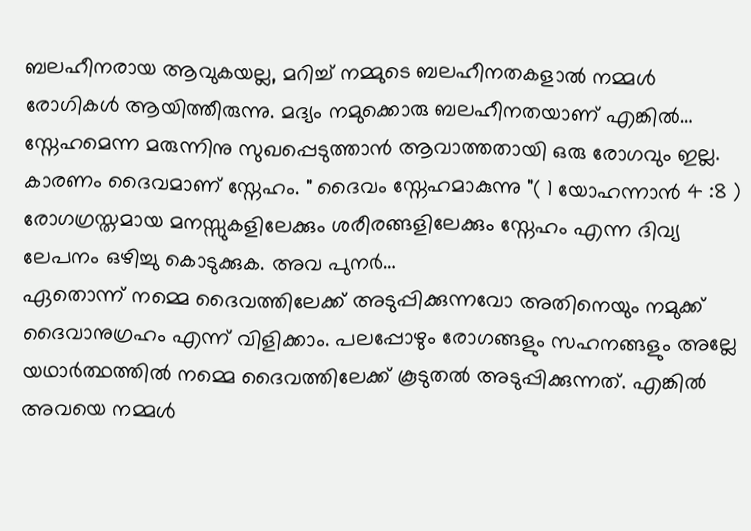ബലഹീനരായ ആവുകയല്ല, മറിച്ച് നമ്മുടെ ബലഹീനതകളാൽ നമ്മൾ രോഗികൾ ആയിത്തീരുന്നു. മദ്യം നമുക്കൊരു ബലഹീനതയാണ് എങ്കിൽ…
സ്നേഹമെന്ന മരുന്നിനു സുഖപ്പെടുത്താൻ ആവാത്തതായി ഒരു രോഗവും ഇല്ല. കാരണം ദൈവമാണ് സ്നേഹം. " ദൈവം സ്നേഹമാകുന്നു "( 1 യോഹന്നാൻ 4 :8 ) രോഗഗ്രസ്തമായ മനസ്സുകളിലേക്കും ശരീരങ്ങളിലേക്കും സ്നേഹം എന്ന ദിവ്യ ലേപനം ഒഴിച്ചു കൊടുക്കുക. അവ പുനർ…
ഏതൊന്ന് നമ്മെ ദൈവത്തിലേക്ക് അടുപ്പിക്കുന്നവോ അതിനെയും നമുക്ക് ദൈവാനുഗ്രഹം എന്ന് വിളിക്കാം. പലപ്പോഴും രോഗങ്ങളും സഹനങ്ങളും അല്ലേ യഥാർത്ഥത്തിൽ നമ്മെ ദൈവത്തിലേക്ക് കൂടുതൽ അടുപ്പിക്കുന്നത്. എങ്കിൽ അവയെ നമ്മൾ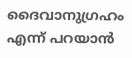ദൈവാനുഗ്രഹം എന്ന് പറയാൻ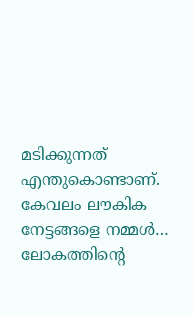മടിക്കുന്നത് എന്തുകൊണ്ടാണ്. കേവലം ലൗകിക നേട്ടങ്ങളെ നമ്മൾ…
ലോകത്തിന്റെ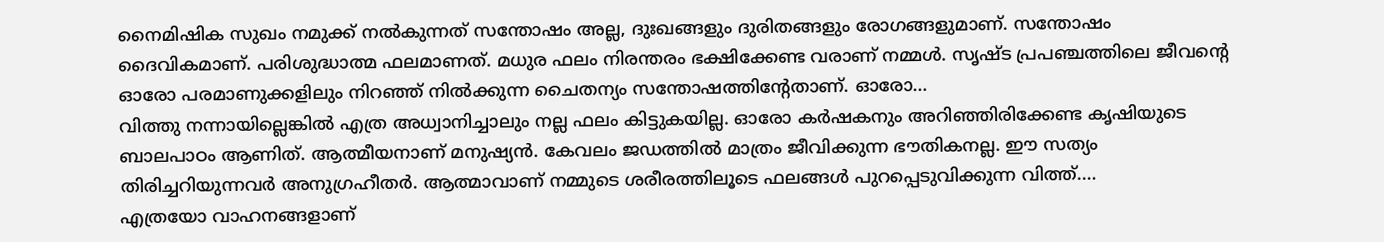നൈമിഷിക സുഖം നമുക്ക് നൽകുന്നത് സന്തോഷം അല്ല, ദുഃഖങ്ങളും ദുരിതങ്ങളും രോഗങ്ങളുമാണ്. സന്തോഷം ദൈവികമാണ്. പരിശുദ്ധാത്മ ഫലമാണത്. മധുര ഫലം നിരന്തരം ഭക്ഷിക്കേണ്ട വരാണ് നമ്മൾ. സൃഷ്ട പ്രപഞ്ചത്തിലെ ജീവന്റെ ഓരോ പരമാണുക്കളിലും നിറഞ്ഞ് നിൽക്കുന്ന ചൈതന്യം സന്തോഷത്തിന്റേതാണ്. ഓരോ…
വിത്തു നന്നായില്ലെങ്കിൽ എത്ര അധ്വാനിച്ചാലും നല്ല ഫലം കിട്ടുകയില്ല. ഓരോ കർഷകനും അറിഞ്ഞിരിക്കേണ്ട കൃഷിയുടെ ബാലപാഠം ആണിത്. ആത്മീയനാണ് മനുഷ്യൻ. കേവലം ജഡത്തിൽ മാത്രം ജീവിക്കുന്ന ഭൗതികനല്ല. ഈ സത്യം തിരിച്ചറിയുന്നവർ അനുഗ്രഹീതർ. ആത്മാവാണ് നമ്മുടെ ശരീരത്തിലൂടെ ഫലങ്ങൾ പുറപ്പെടുവിക്കുന്ന വിത്ത്.…
എത്രയോ വാഹനങ്ങളാണ്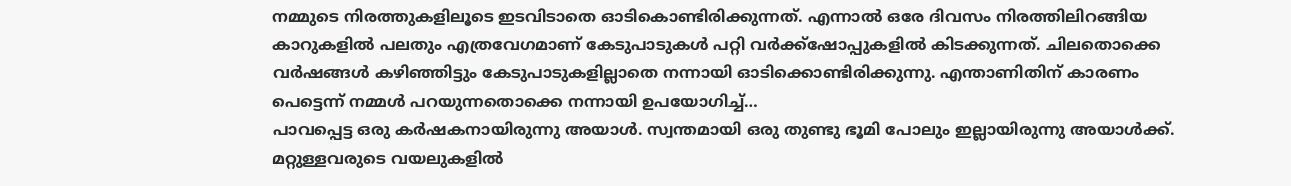നമ്മുടെ നിരത്തുകളിലൂടെ ഇടവിടാതെ ഓടികൊണ്ടിരിക്കുന്നത്. എന്നാൽ ഒരേ ദിവസം നിരത്തിലിറങ്ങിയ കാറുകളിൽ പലതും എത്രവേഗമാണ് കേടുപാടുകൾ പറ്റി വർക്ക്ഷോപ്പുകളിൽ കിടക്കുന്നത്. ചിലതൊക്കെ വർഷങ്ങൾ കഴിഞ്ഞിട്ടും കേടുപാടുകളില്ലാതെ നന്നായി ഓടിക്കൊണ്ടിരിക്കുന്നു. എന്താണിതിന് കാരണം പെട്ടെന്ന് നമ്മൾ പറയുന്നതൊക്കെ നന്നായി ഉപയോഗിച്ച്…
പാവപ്പെട്ട ഒരു കർഷകനായിരുന്നു അയാൾ. സ്വന്തമായി ഒരു തുണ്ടു ഭൂമി പോലും ഇല്ലായിരുന്നു അയാൾക്ക്. മറ്റുള്ളവരുടെ വയലുകളിൽ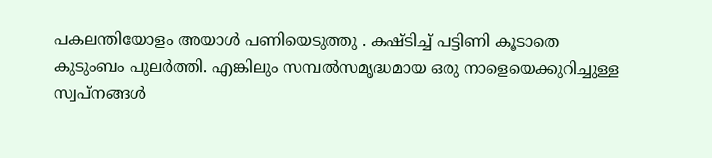പകലന്തിയോളം അയാൾ പണിയെടുത്തു . കഷ്ടിച്ച് പട്ടിണി കൂടാതെ കുടുംബം പുലർത്തി. എങ്കിലും സമ്പൽസമൃദ്ധമായ ഒരു നാളെയെക്കുറിച്ചുള്ള സ്വപ്നങ്ങൾ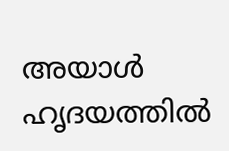അയാൾ ഹൃദയത്തിൽ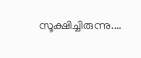സൂക്ഷിച്ചിരുന്നു.…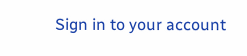Sign in to your account